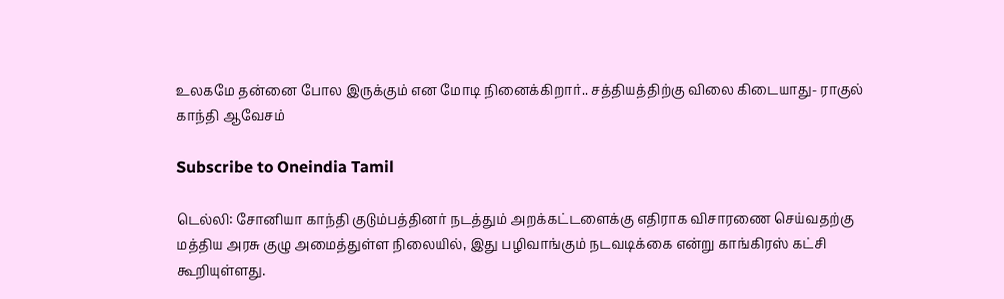உலகமே தன்னை போல இருக்கும் என மோடி நினைக்கிறார்.. சத்தியத்திற்கு விலை கிடையாது- ராகுல் காந்தி ஆவேசம்

Subscribe to Oneindia Tamil

டெல்லி: சோனியா காந்தி குடும்பத்தினர் நடத்தும் அறக்கட்டளைக்கு எதிராக விசாரணை செய்வதற்கு மத்திய அரசு குழு அமைத்துள்ள நிலையில், இது பழிவாங்கும் நடவடிக்கை என்று காங்கிரஸ் கட்சி கூறியுள்ளது.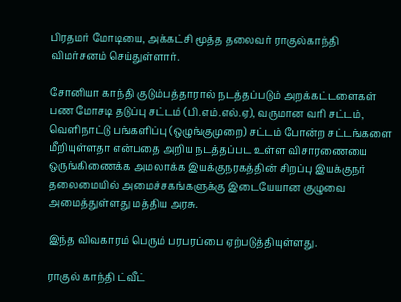பிரதமர் மோடியை, அக்கட்சி மூத்த தலைவர் ராகுல்காந்தி விமர்சனம் செய்துள்ளார்.

சோனியா காந்தி குடும்பத்தாரால் நடத்தப்படும் அறக்கட்டளைகள் பண மோசடி தடுப்பு சட்டம் (பி.எம்.எல்.ஏ), வருமான வரி சட்டம், வெளிநாட்டு பங்களிப்பு (ஒழுங்குமுறை) சட்டம் போன்ற சட்டங்களை மீறியுள்ளதா என்பதை அறிய நடத்தப்பட உள்ள விசாரணையை ஒருங்கிணைக்க அமலாக்க இயக்குநரகத்தின் சிறப்பு இயக்குநர் தலைமையில் அமைச்சகங்களுக்கு இடையேயான குழுவை அமைத்துள்ளது மத்திய அரசு.

இந்த விவகாரம் பெரும் பரபரப்பை ஏற்படுத்தியுள்ளது.

ராகுல் காந்தி ட்வீட்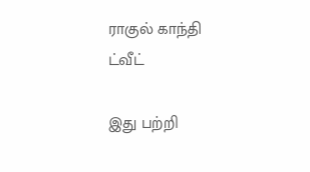ராகுல் காந்தி ட்வீட்

இது பற்றி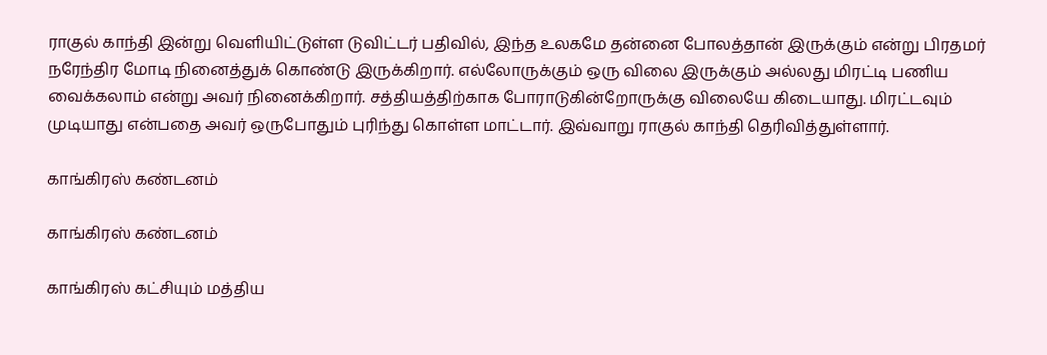ராகுல் காந்தி இன்று வெளியிட்டுள்ள டுவிட்டர் பதிவில், இந்த உலகமே தன்னை போலத்தான் இருக்கும் என்று பிரதமர் நரேந்திர மோடி நினைத்துக் கொண்டு இருக்கிறார். எல்லோருக்கும் ஒரு விலை இருக்கும் அல்லது மிரட்டி பணிய வைக்கலாம் என்று அவர் நினைக்கிறார். சத்தியத்திற்காக போராடுகின்றோருக்கு விலையே கிடையாது. மிரட்டவும் முடியாது என்பதை அவர் ஒருபோதும் புரிந்து கொள்ள மாட்டார். இவ்வாறு ராகுல் காந்தி தெரிவித்துள்ளார்.

காங்கிரஸ் கண்டனம்

காங்கிரஸ் கண்டனம்

காங்கிரஸ் கட்சியும் மத்திய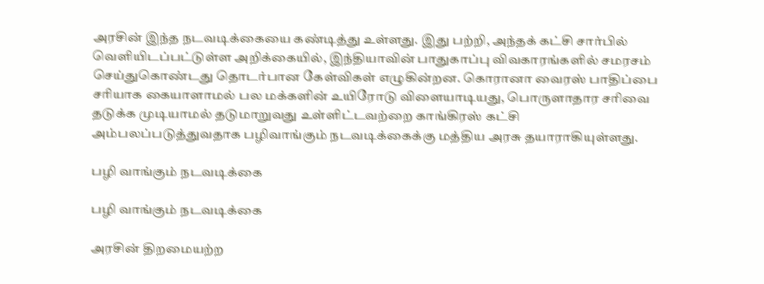அரசின் இந்த நடவடிக்கையை கண்டித்து உள்ளது. இது பற்றி, அந்தக் கட்சி சார்பில் வெளியிடப்பட்டுள்ள அறிக்கையில், இந்தியாவின் பாதுகாப்பு விவகாரங்களில் சமரசம் செய்துகொண்டது தொடர்பான கேள்விகள் எழுகின்றன. கொரானா வைரஸ் பாதிப்பை சரியாக கையாளாமல் பல மக்களின் உயிரோடு விளையாடியது, பொருளாதார சரிவை தடுக்க முடியாமல் தடுமாறுவது உள்ளிட்டவற்றை காங்கிரஸ் கட்சி அம்பலப்படுத்துவதாக பழிவாங்கும் நடவடிக்கைக்கு மத்திய அரசு தயாராகியுள்ளது.

பழி வாங்கும் நடவடிக்கை

பழி வாங்கும் நடவடிக்கை

அரசின் திறமையற்ற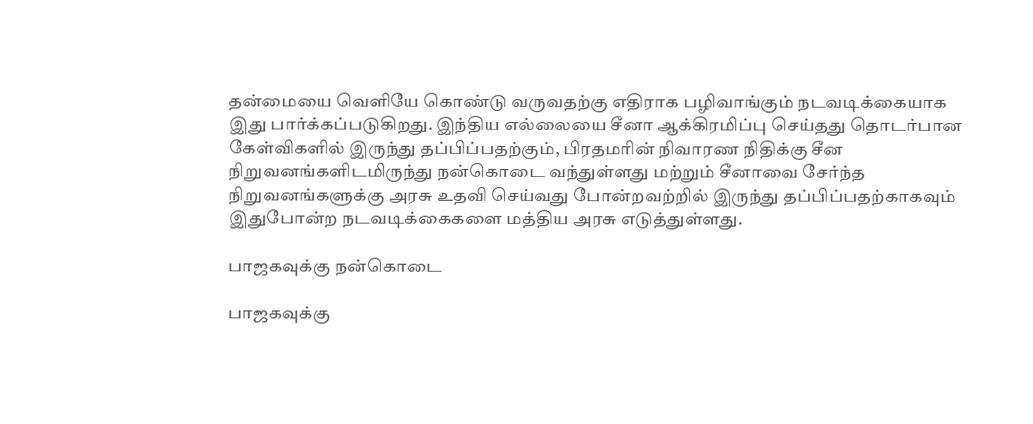தன்மையை வெளியே கொண்டு வருவதற்கு எதிராக பழிவாங்கும் நடவடிக்கையாக இது பார்க்கப்படுகிறது. இந்திய எல்லையை சீனா ஆக்கிரமிப்பு செய்தது தொடர்பான கேள்விகளில் இருந்து தப்பிப்பதற்கும், பிரதமரின் நிவாரண நிதிக்கு சீன நிறுவனங்களிடமிருந்து நன்கொடை வந்துள்ளது மற்றும் சீனாவை சேர்ந்த நிறுவனங்களுக்கு அரசு உதவி செய்வது போன்றவற்றில் இருந்து தப்பிப்பதற்காகவும் இதுபோன்ற நடவடிக்கைகளை மத்திய அரசு எடுத்துள்ளது.

பாஜகவுக்கு நன்கொடை

பாஜகவுக்கு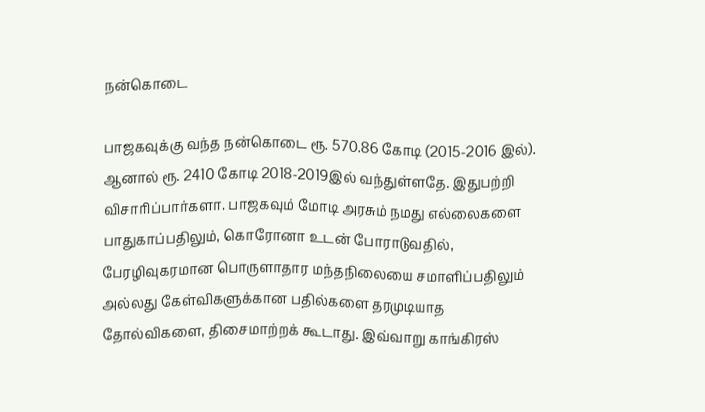நன்கொடை

பாஜகவுக்கு வந்த நன்கொடை ரூ. 570.86 கோடி (2015-2016 இல்). ஆனால் ரூ. 2410 கோடி 2018-2019இல் வந்துள்ளதே. இதுபற்றி விசாரிப்பார்களா. பாஜகவும் மோடி அரசும் நமது எல்லைகளை பாதுகாப்பதிலும், கொரோனா உடன் போராடுவதில், பேரழிவுகரமான பொருளாதார மந்தநிலையை சமாளிப்பதிலும் அல்லது கேள்விகளுக்கான பதில்களை தரமுடியாத தோல்விகளை, திசைமாற்றக் கூடாது. இவ்வாறு காங்கிரஸ்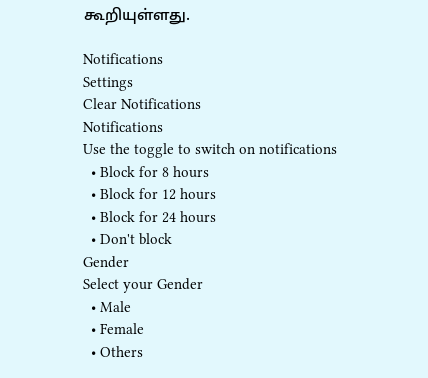கூறியுள்ளது.

Notifications
Settings
Clear Notifications
Notifications
Use the toggle to switch on notifications
  • Block for 8 hours
  • Block for 12 hours
  • Block for 24 hours
  • Don't block
Gender
Select your Gender
  • Male
  • Female
  • Others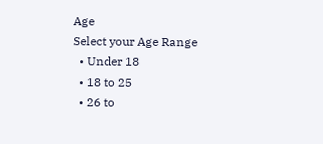Age
Select your Age Range
  • Under 18
  • 18 to 25
  • 26 to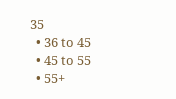35
  • 36 to 45
  • 45 to 55
  • 55+